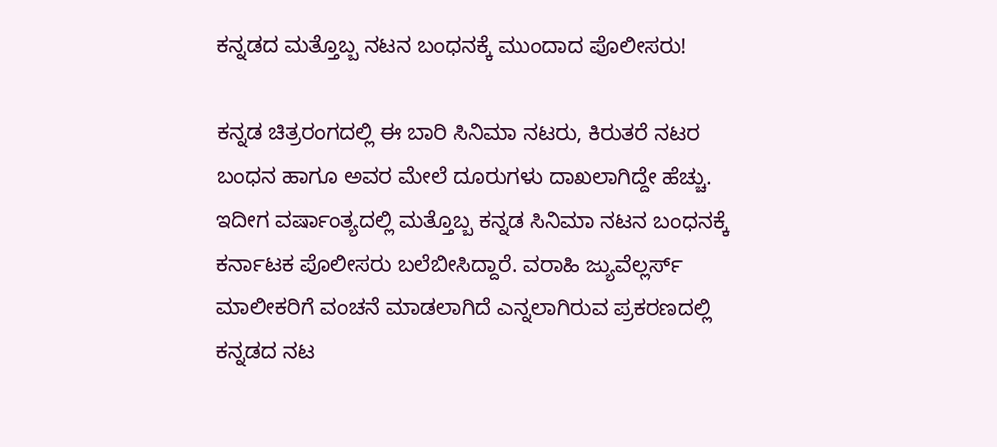ಕನ್ನಡದ ಮತ್ತೊಬ್ಬ ನಟನ ಬಂಧನಕ್ಕೆ ಮುಂದಾದ ಪೊಲೀಸರು!

ಕನ್ನಡ ಚಿತ್ರರಂಗದಲ್ಲಿ ಈ ಬಾರಿ ಸಿನಿಮಾ ನಟರು, ಕಿರುತರೆ ನಟರ ಬಂಧನ ಹಾಗೂ ಅವರ ಮೇಲೆ ದೂರುಗಳು ದಾಖಲಾಗಿದ್ದೇ ಹೆಚ್ಚು. ಇದೀಗ ವರ್ಷಾಂತ್ಯದಲ್ಲಿ ಮತ್ತೊಬ್ಬ ಕನ್ನಡ ಸಿನಿಮಾ ನಟನ ಬಂಧನಕ್ಕೆ ಕರ್ನಾಟಕ ಪೊಲೀಸರು ಬಲೆಬೀಸಿದ್ದಾರೆ. ವರಾಹಿ ಜ್ಯುವೆಲ್ಲರ್ಸ್ ಮಾಲೀಕರಿಗೆ ವಂಚನೆ ಮಾಡಲಾಗಿದೆ ಎನ್ನಲಾಗಿರುವ ಪ್ರಕರಣದಲ್ಲಿ ಕನ್ನಡದ ನಟ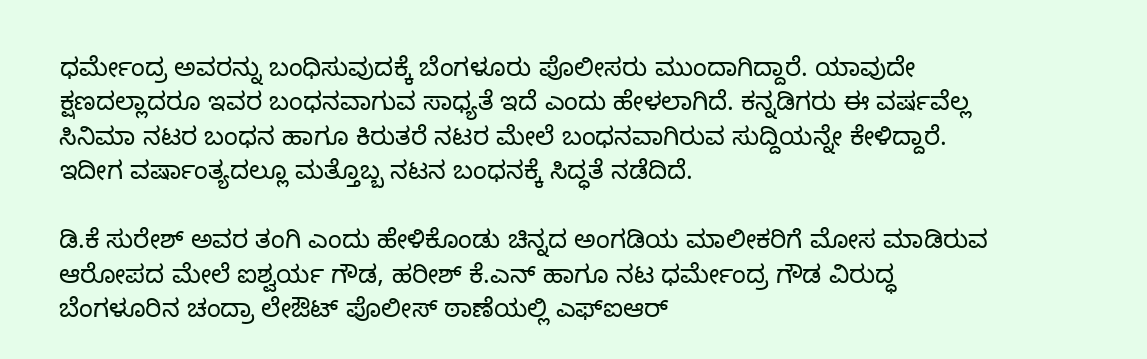ಧರ್ಮೇಂದ್ರ ಅವರನ್ನು ಬಂಧಿಸುವುದಕ್ಕೆ ಬೆಂಗಳೂರು ಪೊಲೀಸರು ಮುಂದಾಗಿದ್ದಾರೆ. ಯಾವುದೇ ಕ್ಷಣದಲ್ಲಾದರೂ ಇವರ ಬಂಧನವಾಗುವ ಸಾಧ್ಯತೆ ಇದೆ ಎಂದು ಹೇಳಲಾಗಿದೆ. ಕನ್ನಡಿಗರು ಈ ವರ್ಷವೆಲ್ಲ ಸಿನಿಮಾ ನಟರ ಬಂಧನ ಹಾಗೂ ಕಿರುತರೆ ನಟರ ಮೇಲೆ ಬಂಧನವಾಗಿರುವ ಸುದ್ದಿಯನ್ನೇ ಕೇಳಿದ್ದಾರೆ. ಇದೀಗ ವರ್ಷಾಂತ್ಯದಲ್ಲೂ ಮತ್ತೊಬ್ಬ ನಟನ ಬಂಧನಕ್ಕೆ ಸಿದ್ಧತೆ ನಡೆದಿದೆ.

ಡಿ.ಕೆ ಸುರೇಶ್‌ ಅವರ ತಂಗಿ ಎಂದು ಹೇಳಿಕೊಂಡು ಚಿನ್ನದ ಅಂಗಡಿಯ ಮಾಲೀಕರಿಗೆ ಮೋಸ ಮಾಡಿರುವ ಆರೋಪದ ಮೇಲೆ ಐಶ್ವರ್ಯ ಗೌಡ, ಹರೀಶ್‌ ಕೆ.ಎನ್‌ ಹಾಗೂ ನಟ ಧರ್ಮೇಂದ್ರ ಗೌಡ ವಿರುದ್ಧ ಬೆಂಗಳೂರಿನ ಚಂದ್ರಾ ಲೇಔಟ್‌ ಪೊಲೀಸ್‌ ಠಾಣೆಯಲ್ಲಿ ಎಫ್‌ಐಆರ್‌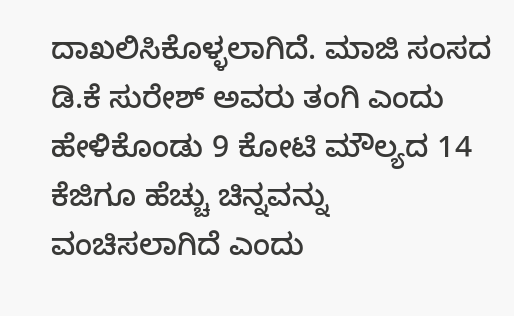ದಾಖಲಿಸಿಕೊಳ್ಳಲಾಗಿದೆ. ಮಾಜಿ ಸಂಸದ ಡಿ.ಕೆ ಸುರೇಶ್‌ ಅವರು ತಂಗಿ ಎಂದು ಹೇಳಿಕೊಂಡು 9 ಕೋಟಿ ಮೌಲ್ಯದ 14 ಕೆಜಿಗೂ ಹೆಚ್ಚು ಚಿನ್ನವನ್ನು ವಂಚಿಸಲಾಗಿದೆ ಎಂದು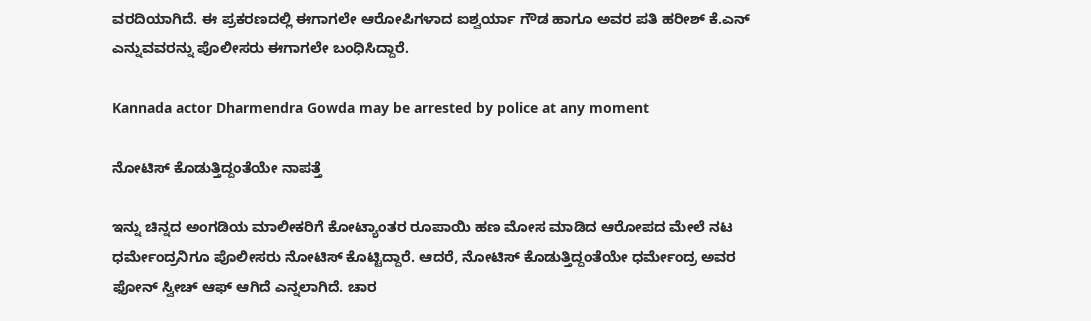ವರದಿಯಾಗಿದೆ. ಈ ಪ್ರಕರಣದಲ್ಲಿ ಈಗಾಗಲೇ ಆರೋಪಿಗಳಾದ ಐಶ್ವರ್ಯಾ ಗೌಡ ಹಾಗೂ ಅವರ ಪತಿ ಹರೀಶ್‌ ಕೆ.ಎನ್‌ ಎನ್ನುವವರನ್ನು ಪೊಲೀಸರು ಈಗಾಗಲೇ ಬಂಧಿಸಿದ್ದಾರೆ.

Kannada actor Dharmendra Gowda may be arrested by police at any moment

ನೋಟಿಸ್ ಕೊಡುತ್ತಿದ್ದಂತೆಯೇ ನಾಪತ್ತೆ

ಇನ್ನು ಚಿನ್ನದ ಅಂಗಡಿಯ ಮಾಲೀಕರಿಗೆ ಕೋಟ್ಯಾಂತರ ರೂಪಾಯಿ ಹಣ ಮೋಸ ಮಾಡಿದ ಆರೋಪದ ಮೇಲೆ ನಟ ಧರ್ಮೇಂದ್ರನಿಗೂ ಪೊಲೀಸರು ನೋಟಿಸ್‌ ಕೊಟ್ಟಿದ್ದಾರೆ. ಆದರೆ, ನೋಟಿಸ್ ಕೊಡುತ್ತಿದ್ದಂತೆಯೇ ಧರ್ಮೇಂದ್ರ ಅವರ ಫೋನ್‌ ಸ್ವೀಚ್‌ ಆಫ್‌ ಆಗಿದೆ ಎನ್ನಲಾಗಿದೆ. ಚಾರ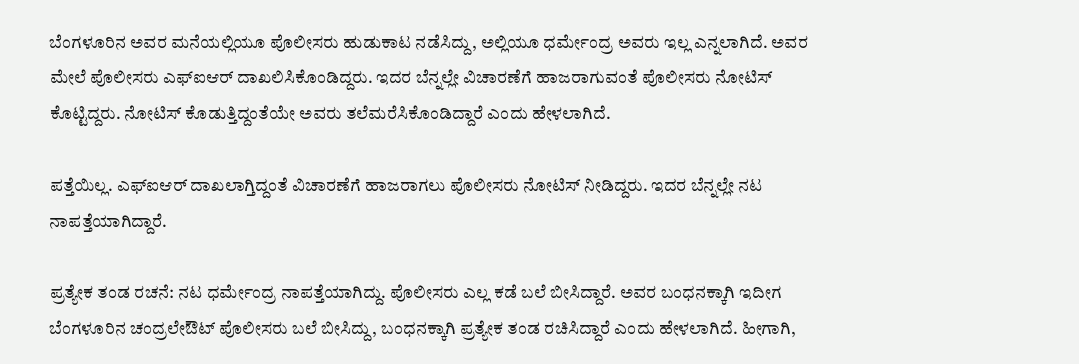ಬೆಂಗಳೂರಿನ ಅವರ ಮನೆಯಲ್ಲಿಯೂ ಪೊಲೀಸರು ಹುಡುಕಾಟ ನಡೆಸಿದ್ದು, ಅಲ್ಲಿಯೂ ಧರ್ಮೇಂದ್ರ ಅವರು ಇಲ್ಲ ಎನ್ನಲಾಗಿದೆ. ಅವರ ಮೇಲೆ ಪೊಲೀಸರು ಎಫ್‌ಐಆರ್‌‌ ದಾಖಲಿಸಿಕೊಂಡಿದ್ದರು. ಇದರ ಬೆನ್ನಲ್ಲೇ ವಿಚಾರಣೆಗೆ ಹಾಜರಾಗುವಂತೆ ಪೊಲೀಸರು ನೋಟಿಸ್‌ ಕೊಟ್ಟಿದ್ದರು. ನೋಟಿಸ್‌ ಕೊಡುತ್ತಿದ್ದಂತೆಯೇ ಅವರು ತಲೆಮರೆಸಿಕೊಂಡಿದ್ದಾರೆ ಎಂದು ಹೇಳಲಾಗಿದೆ.

ಪತ್ತೆಯಿಲ್ಲ. ಎಫ್‌ಐಆರ್ ದಾಖಲಾಗ್ತಿದ್ದಂತೆ ವಿಚಾರಣೆಗೆ ಹಾಜರಾಗಲು ಪೊಲೀಸರು ನೋಟಿಸ್ ನೀಡಿದ್ದರು. ಇದರ ಬೆನ್ನಲ್ಲೇ ನಟ ನಾಪತ್ತೆಯಾಗಿದ್ದಾರೆ.

ಪ್ರತ್ಯೇಕ ತಂಡ ರಚನೆ: ನಟ ಧರ್ಮೇಂದ್ರ ನಾಪತ್ತೆಯಾಗಿದ್ದು. ಪೊಲೀಸರು ಎಲ್ಲ ಕಡೆ ಬಲೆ ಬೀಸಿದ್ದಾರೆ. ಅವರ ಬಂಧನಕ್ಕಾಗಿ ಇದೀಗ ಬೆಂಗಳೂರಿನ ಚಂದ್ರಲೇಔಟ್ ಪೊಲೀಸರು ಬಲೆ ಬೀಸಿದ್ದು, ಬಂಧನಕ್ಕಾಗಿ ಪ್ರತ್ಯೇಕ ತಂಡ ರಚಿಸಿದ್ದಾರೆ ಎಂದು ಹೇಳಲಾಗಿದೆ. ಹೀಗಾಗಿ,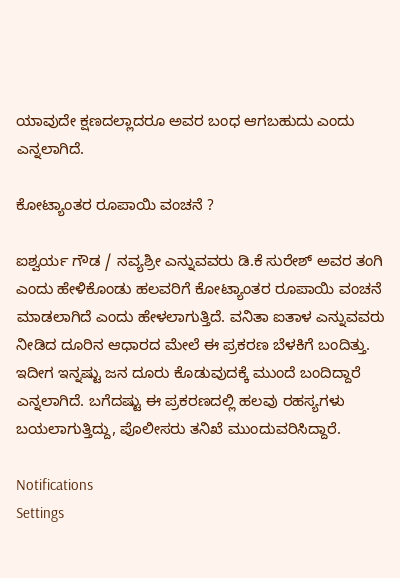ಯಾವುದೇ ಕ್ಷಣದಲ್ಲಾದರೂ ಅವರ ಬಂಧ ಆಗಬಹುದು ಎಂದು ಎನ್ನಲಾಗಿದೆ.

ಕೋಟ್ಯಾಂತರ ರೂಪಾಯಿ ವಂಚನೆ ?

ಐಶ್ವರ್ಯ ಗೌಡ / ನವ್ಯಶ್ರೀ ಎನ್ನುವವರು ಡಿ.ಕೆ ಸುರೇಶ್‌ ಅವರ ತಂಗಿ ಎಂದು ಹೇಳಿಕೊಂಡು ಹಲವರಿಗೆ ಕೋಟ್ಯಾಂತರ ರೂಪಾಯಿ ವಂಚನೆ ಮಾಡಲಾಗಿದೆ ಎಂದು ಹೇಳಲಾಗುತ್ತಿದೆ. ವನಿತಾ ಐತಾಳ ಎನ್ನುವವರು ನೀಡಿದ ದೂರಿನ ಆಧಾರದ ಮೇಲೆ ಈ ಪ್ರಕರಣ ಬೆಳಕಿಗೆ ಬಂದಿತ್ತು. ಇದೀಗ ಇನ್ನಷ್ಟು ಜನ ದೂರು ಕೊಡುವುದಕ್ಕೆ ಮುಂದೆ ಬಂದಿದ್ದಾರೆ ಎನ್ನಲಾಗಿದೆ. ಬಗೆದಷ್ಟು ಈ ಪ್ರಕರಣದಲ್ಲಿ ಹಲವು ರಹಸ್ಯಗಳು ಬಯಲಾಗುತ್ತಿದ್ದು, ಪೊಲೀಸರು ತನಿಖೆ ಮುಂದುವರಿಸಿದ್ದಾರೆ.

Notifications
Settings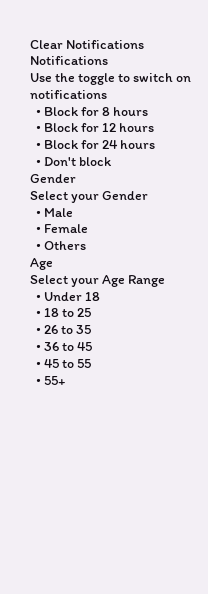Clear Notifications
Notifications
Use the toggle to switch on notifications
  • Block for 8 hours
  • Block for 12 hours
  • Block for 24 hours
  • Don't block
Gender
Select your Gender
  • Male
  • Female
  • Others
Age
Select your Age Range
  • Under 18
  • 18 to 25
  • 26 to 35
  • 36 to 45
  • 45 to 55
  • 55+